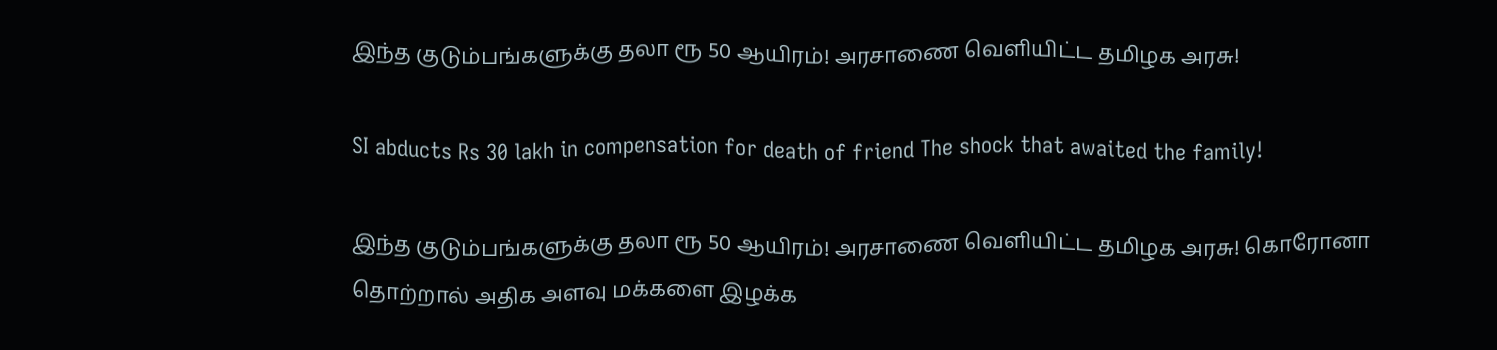இந்த குடும்பங்களுக்கு தலா ரூ 50 ஆயிரம்! அரசாணை வெளியிட்ட தமிழக அரசு!

SI abducts Rs 30 lakh in compensation for death of friend The shock that awaited the family!

இந்த குடும்பங்களுக்கு தலா ரூ 50 ஆயிரம்! அரசாணை வெளியிட்ட தமிழக அரசு! கொரோனா தொற்றால் அதிக அளவு மக்களை இழக்க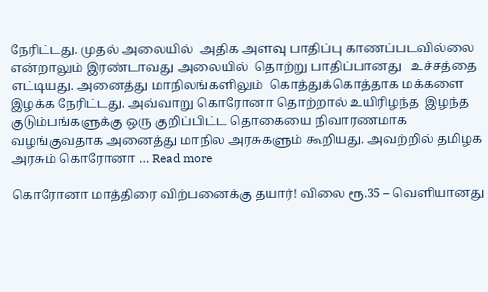நேரிட்டது. முதல் அலையில்  அதிக அளவு பாதிப்பு காணப்படவில்லை என்றாலும் இரண்டாவது அலையில்  தொற்று பாதிப்பானது   உச்சத்தை எட்டியது. அனைத்து மாநிலங்களிலும்  கொத்துக்கொத்தாக மக்களை இழக்க நேரிட்டது. அவ்வாறு கொரோனா தொற்றால் உயிரிழந்த  இழந்த குடும்பங்களுக்கு ஒரு குறிப்பிட்ட தொகையை நிவாரணமாக வழங்குவதாக அனைத்து மாநில அரசுகளும் கூறியது. அவற்றில் தமிழக அரசும் கொரோனா … Read more

கொரோனா மாத்திரை விற்பனைக்கு தயார்! விலை ரூ.35 – வெளியானது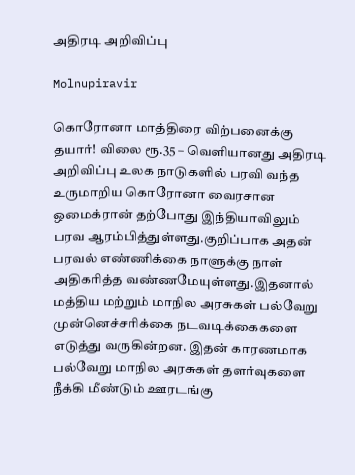அதிரடி அறிவிப்பு

Molnupiravir

கொரோனா மாத்திரை விற்பனைக்கு தயார்! விலை ரூ.35 – வெளியானது அதிரடி அறிவிப்பு உலக நாடுகளில் பரவி வந்த உருமாறிய கொரோனா வைரசான ஒமைக்ரான் தற்போது இந்தியாவிலும் பரவ ஆரம்பித்துள்ளது.குறிப்பாக அதன் பரவல் எண்ணிக்கை நாளுக்கு நாள் அதிகரித்த வண்ணமேயுள்ளது.இதனால் மத்திய மற்றும் மாநில அரசுகள் பல்வேறு முன்னெச்சரிக்கை நடவடிக்கைகளை எடுத்து வருகின்றன. இதன் காரணமாக பல்வேறு மாநில அரசுகள் தளர்வுகளை நீக்கி மீண்டும் ஊரடங்கு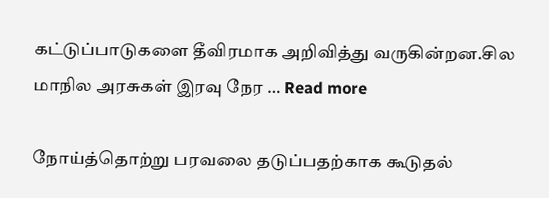கட்டுப்பாடுகளை தீவிரமாக அறிவித்து வருகின்றன.சில மாநில அரசுகள் இரவு நேர … Read more

நோய்த்தொற்று பரவலை தடுப்பதற்காக கூடுதல்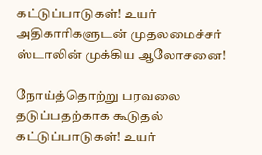கட்டுப்பாடுகள்! உயர் அதிகாரிகளுடன் முதலமைச்சர் ஸ்டாலின் முக்கிய ஆலோசனை!

நோய்த்தொற்று பரவலை தடுப்பதற்காக கூடுதல் கட்டுப்பாடுகள்! உயர்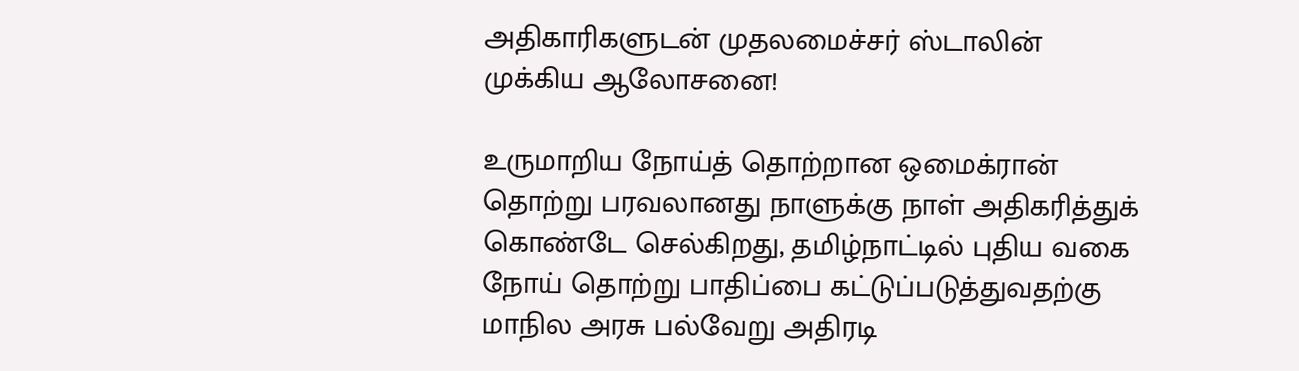அதிகாரிகளுடன் முதலமைச்சர் ஸ்டாலின் முக்கிய ஆலோசனை!

உருமாறிய நோய்த் தொற்றான ஒமைக்ரான் தொற்று பரவலானது நாளுக்கு நாள் அதிகரித்துக் கொண்டே செல்கிறது, தமிழ்நாட்டில் புதிய வகை நோய் தொற்று பாதிப்பை கட்டுப்படுத்துவதற்கு மாநில அரசு பல்வேறு அதிரடி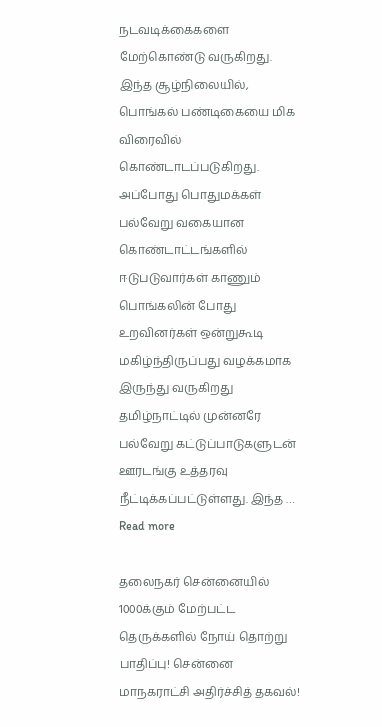நடவடிக்கைகளை மேற்கொண்டு வருகிறது. இந்த சூழ்நிலையில், பொங்கல் பண்டிகையை மிக விரைவில் கொண்டாடப்படுகிறது. அப்போது பொதுமக்கள் பல்வேறு வகையான கொண்டாட்டங்களில் ஈடுபடுவார்கள் காணும் பொங்கலின் போது உறவினர்கள் ஒன்றுகூடி மகிழ்ந்திருப்பது வழக்கமாக இருந்து வருகிறது தமிழ்நாட்டில் முன்னரே பல்வேறு கட்டுப்பாடுகளுடன் ஊரடங்கு உத்தரவு நீட்டிக்கப்பட்டுள்ளது. இந்த … Read more

தலைநகர் சென்னையில் 1000க்கும் மேற்பட்ட தெருக்களில் நோய் தொற்று பாதிப்பு! சென்னை மாநகராட்சி அதிர்ச்சித் தகவல்!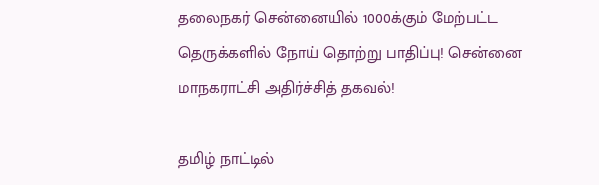தலைநகர் சென்னையில் 1000க்கும் மேற்பட்ட தெருக்களில் நோய் தொற்று பாதிப்பு! சென்னை மாநகராட்சி அதிர்ச்சித் தகவல்!

தமிழ் நாட்டில்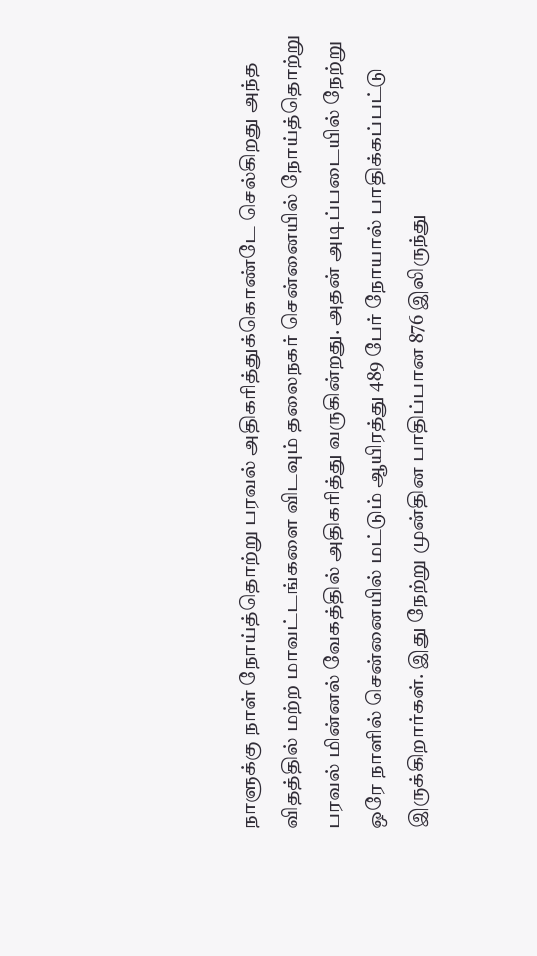நாளுக்கு நாள் நோய்த்தொற்று பரவல் அதிகரித்துக்கொண்டே செல்கிறது அந்த விதத்தில் மற்ற மாவட்டங்களை விடவும் தலைநகர் சென்னையில் நோய்த்தொற்று பரவல் மின்னல் வேகத்தில் அதிகரித்து வருகின்றது. அதன் அடிப்படையில் நேற்று ஒரே நாளில் சென்னையில் மட்டும் ஆயிரத்து 489 பேர் நோயால் பாதிக்கப்பட்டு இருக்கிறார்கள். இது நேற்று முன்தின பாதிப்பான 876 இலிருந்து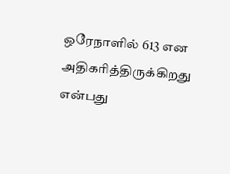ஒரேநாளில் 613 என அதிகரித்திருக்கிறது என்பது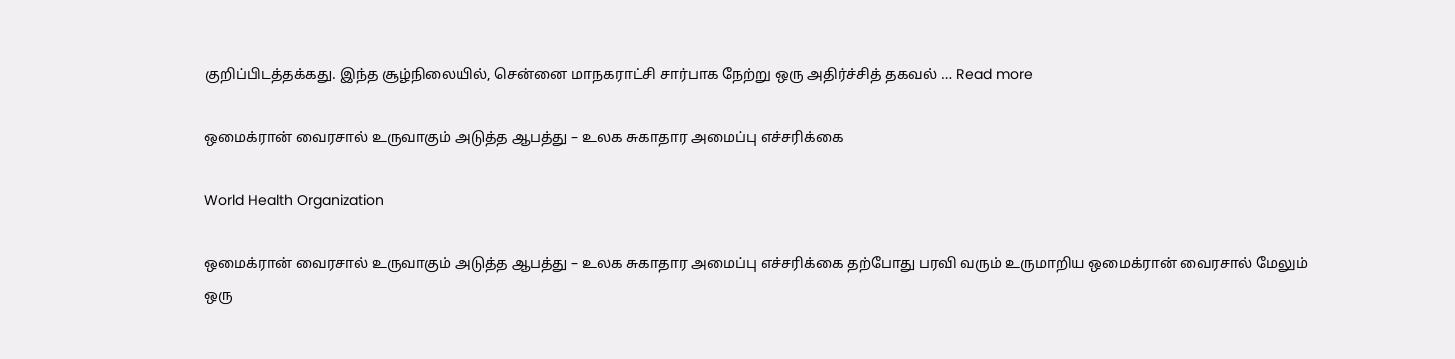குறிப்பிடத்தக்கது. இந்த சூழ்நிலையில், சென்னை மாநகராட்சி சார்பாக நேற்று ஒரு அதிர்ச்சித் தகவல் … Read more

ஒமைக்ரான் வைரசால் உருவாகும் அடுத்த ஆபத்து – உலக சுகாதார அமைப்பு எச்சரிக்கை

World Health Organization

ஒமைக்ரான் வைரசால் உருவாகும் அடுத்த ஆபத்து – உலக சுகாதார அமைப்பு எச்சரிக்கை தற்போது பரவி வரும் உருமாறிய ஒமைக்ரான் வைரசால் மேலும் ஒரு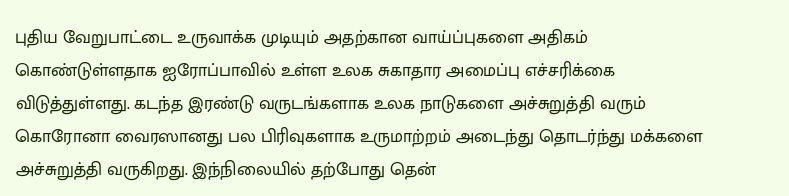புதிய வேறுபாட்டை உருவாக்க முடியும் அதற்கான வாய்ப்புகளை அதிகம் கொண்டுள்ளதாக ஐரோப்பாவில் உள்ள உலக சுகாதார அமைப்பு எச்சரிக்கை விடுத்துள்ளது. கடந்த இரண்டு வருடங்களாக உலக நாடுகளை அச்சுறுத்தி வரும் கொரோனா வைரஸானது பல பிரிவுகளாக உருமாற்றம் அடைந்து தொடர்ந்து மக்களை அச்சுறுத்தி வருகிறது. இந்நிலையில் தற்போது தென்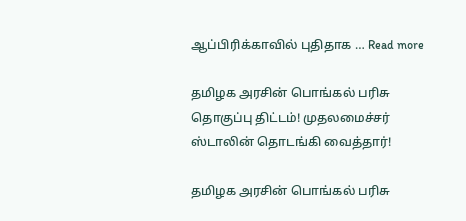ஆப்பிரிக்காவில் புதிதாக … Read more

தமிழக அரசின் பொங்கல் பரிசு தொகுப்பு திட்டம்! முதலமைச்சர் ஸ்டாலின் தொடங்கி வைத்தார்!

தமிழக அரசின் பொங்கல் பரிசு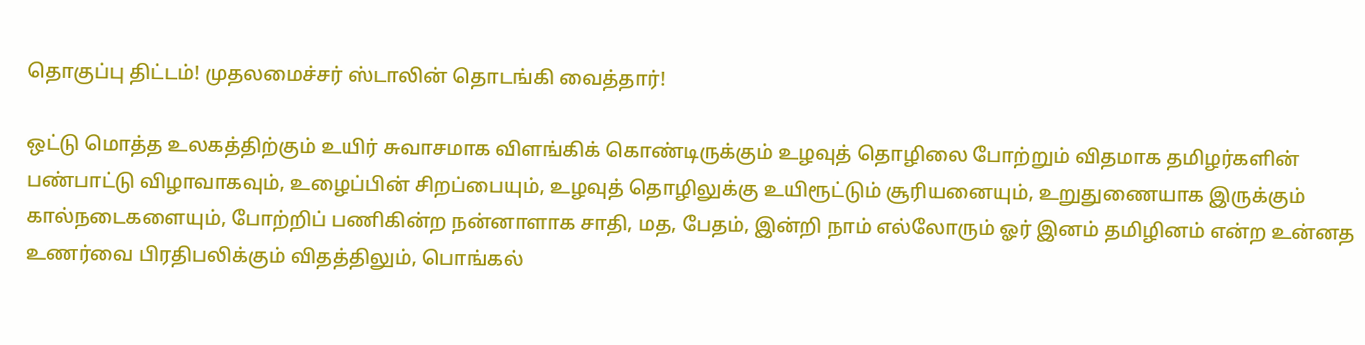தொகுப்பு திட்டம்! முதலமைச்சர் ஸ்டாலின் தொடங்கி வைத்தார்!

ஒட்டு மொத்த உலகத்திற்கும் உயிர் சுவாசமாக விளங்கிக் கொண்டிருக்கும் உழவுத் தொழிலை போற்றும் விதமாக தமிழர்களின் பண்பாட்டு விழாவாகவும், உழைப்பின் சிறப்பையும், உழவுத் தொழிலுக்கு உயிரூட்டும் சூரியனையும், உறுதுணையாக இருக்கும் கால்நடைகளையும், போற்றிப் பணிகின்ற நன்னாளாக சாதி, மத, பேதம், இன்றி நாம் எல்லோரும் ஓர் இனம் தமிழினம் என்ற உன்னத உணர்வை பிரதிபலிக்கும் விதத்திலும், பொங்கல்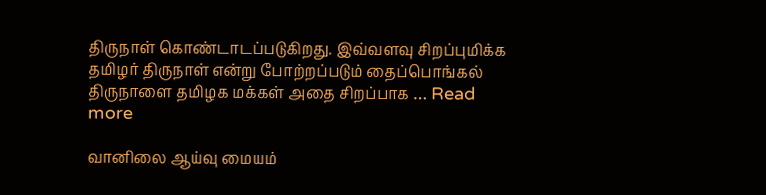திருநாள் கொண்டாடப்படுகிறது. இவ்வளவு சிறப்புமிக்க தமிழர் திருநாள் என்று போற்றப்படும் தைப்பொங்கல் திருநாளை தமிழக மக்கள் அதை சிறப்பாக … Read more

வானிலை ஆய்வு மையம்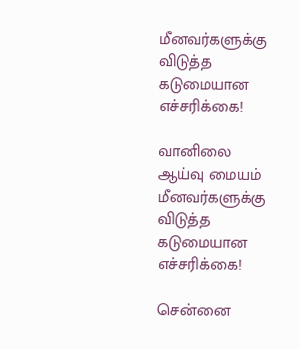மீனவர்களுக்கு விடுத்த கடுமையான எச்சரிக்கை!

வானிலை ஆய்வு மையம் மீனவர்களுக்கு விடுத்த கடுமையான எச்சரிக்கை!

சென்னை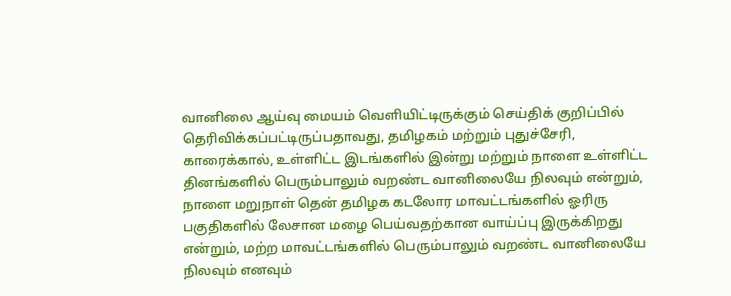வானிலை ஆய்வு மையம் வெளியிட்டிருக்கும் செய்திக் குறிப்பில் தெரிவிக்கப்பட்டிருப்பதாவது, தமிழகம் மற்றும் புதுச்சேரி, காரைக்கால், உள்ளிட்ட இடங்களில் இன்று மற்றும் நாளை உள்ளிட்ட தினங்களில் பெரும்பாலும் வறண்ட வானிலையே நிலவும் என்றும், நாளை மறுநாள் தென் தமிழக கடலோர மாவட்டங்களில் ஓரிரு பகுதிகளில் லேசான மழை பெய்வதற்கான வாய்ப்பு இருக்கிறது என்றும், மற்ற மாவட்டங்களில் பெரும்பாலும் வறண்ட வானிலையே நிலவும் எனவும்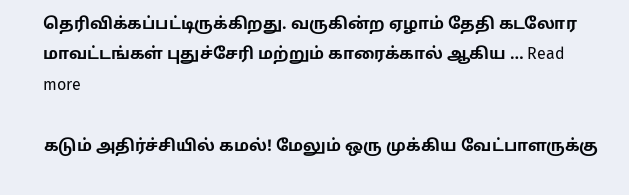தெரிவிக்கப்பட்டிருக்கிறது. வருகின்ற ஏழாம் தேதி கடலோர மாவட்டங்கள் புதுச்சேரி மற்றும் காரைக்கால் ஆகிய … Read more

கடும் அதிர்ச்சியில் கமல்! மேலும் ஒரு முக்கிய வேட்பாளருக்கு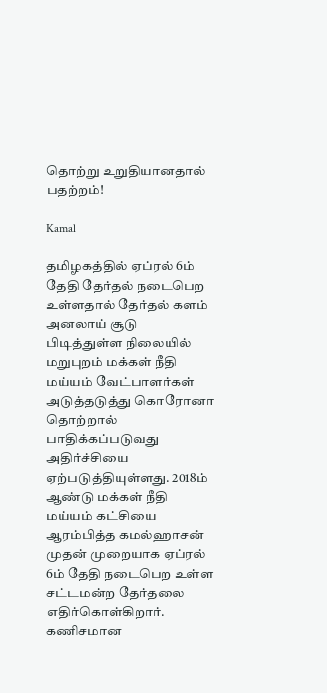தொற்று உறுதியானதால் பதற்றம்!

Kamal

தமிழகத்தில் ஏப்ரல் 6ம் தேதி தேர்தல் நடைபெற உள்ளதால் தேர்தல் களம் அனலாய் சூடு பிடித்துள்ள நிலையில் மறுபுறம் மக்கள் நீதி மய்யம் வேட்பாளர்கள் அடுத்தடுத்து கொரோனா தொற்றால் பாதிக்கப்படுவது அதிர்ச்சியை ஏற்படுத்தியுள்ளது. 2018ம் ஆண்டு மக்கள் நீதி மய்யம் கட்சியை ஆரம்பித்த கமல்ஹாசன் முதன் முறையாக ஏப்ரல் 6ம் தேதி நடைபெற உள்ள சட்டமன்ற தேர்தலை எதிர்கொள்கிறார். கணிசமான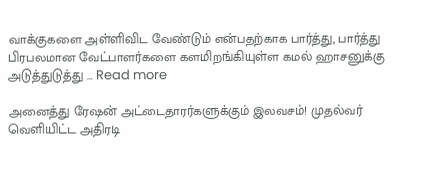வாக்குகளை அள்ளிவிட வேண்டும் என்பதற்காக பார்த்து, பார்த்து பிரபலமான வேட்பாளர்களை களமிறங்கியுள்ள கமல் ஹாசனுக்கு அடுத்துடுத்து … Read more

அனைத்து ரேஷன் அட்டைதாரர்களுக்கும் இலவசம்! முதல்வர் வெளியிட்ட அதிரடி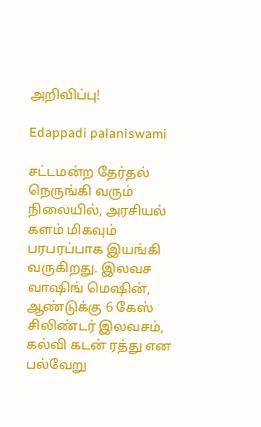அறிவிப்பு!

Edappadi palaniswami

சட்டமன்ற தேர்தல் நெருங்கி வரும் நிலையில், அரசியல் களம் மிகவும் பரபரப்பாக இயங்கி வருகிறது. இலவச வாஷிங் மெஷின், ஆண்டுக்கு 6 கேஸ் சிலிண்டர் இலவசம், கல்வி கடன் ரத்து என பல்வேறு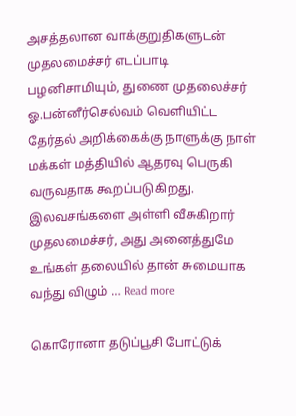அசத்தலான வாக்குறுதிகளுடன் முதலமைச்சர் எடப்பாடி பழனிசாமியும், துணை முதலைச்சர் ஓ.பன்னீர்செல்வம் வெளியிட்ட தேர்தல் அறிக்கைக்கு நாளுக்கு நாள் மக்கள் மத்தியில் ஆதரவு பெருகி வருவதாக கூறப்படுகிறது. இலவசங்களை அள்ளி வீசுகிறார் முதலமைச்சர், அது அனைத்துமே உங்கள் தலையில் தான் சுமையாக வந்து விழும் … Read more

கொரோனா தடுப்பூசி போட்டுக்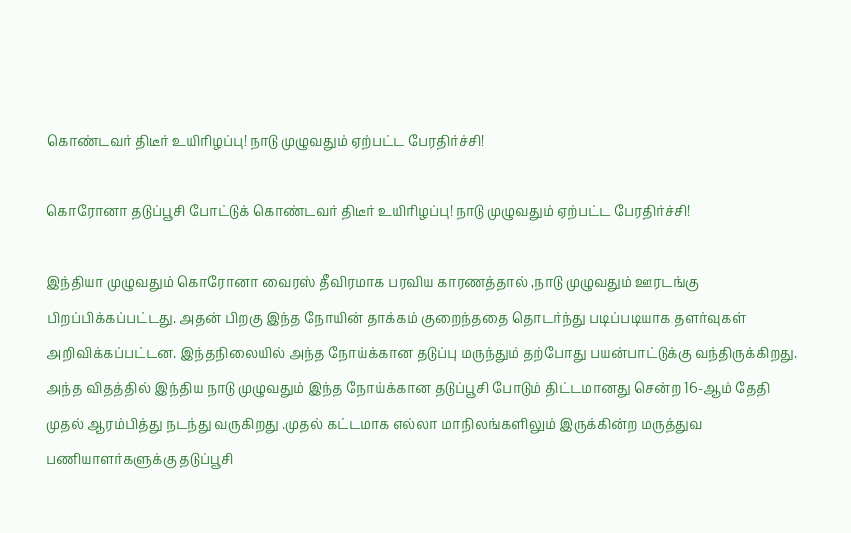கொண்டவர் திடீர் உயிரிழப்பு! நாடு முழுவதும் ஏற்பட்ட பேரதிர்ச்சி!

கொரோனா தடுப்பூசி போட்டுக் கொண்டவர் திடீர் உயிரிழப்பு! நாடு முழுவதும் ஏற்பட்ட பேரதிர்ச்சி!

இந்தியா முழுவதும் கொரோனா வைரஸ் தீவிரமாக பரவிய காரணத்தால் ,நாடு முழுவதும் ஊரடங்கு பிறப்பிக்கப்பட்டது. அதன் பிறகு இந்த நோயின் தாக்கம் குறைந்ததை தொடர்ந்து படிப்படியாக தளர்வுகள் அறிவிக்கப்பட்டன. இந்தநிலையில் அந்த நோய்க்கான தடுப்பு மருந்தும் தற்போது பயன்பாட்டுக்கு வந்திருக்கிறது. அந்த விதத்தில் இந்திய நாடு முழுவதும் இந்த நோய்க்கான தடுப்பூசி போடும் திட்டமானது சென்ற 16-ஆம் தேதி முதல் ஆரம்பித்து நடந்து வருகிறது .முதல் கட்டமாக எல்லா மாநிலங்களிலும் இருக்கின்ற மருத்துவ பணியாளர்களுக்கு தடுப்பூசி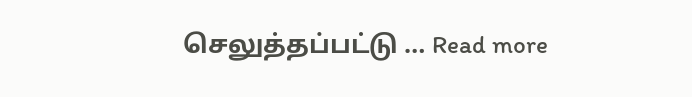செலுத்தப்பட்டு … Read more